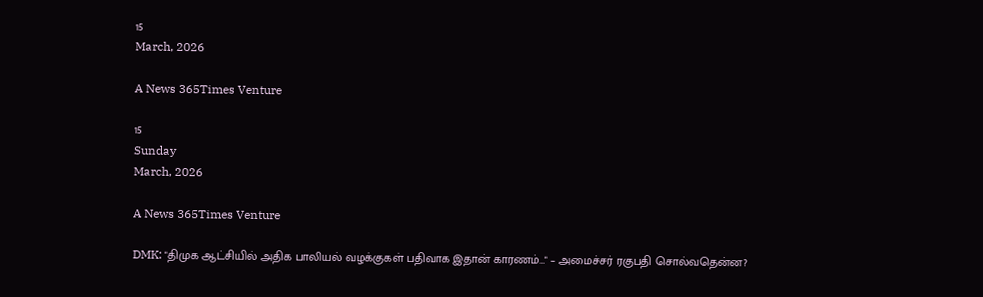15
March, 2026

A News 365Times Venture

15
Sunday
March, 2026

A News 365Times Venture

DMK: "திமுக ஆட்சியில் அதிக பாலியல் வழக்குகள் பதிவாக இதான் காரணம்…" – அமைச்சர் ரகுபதி சொல்வதென்ன?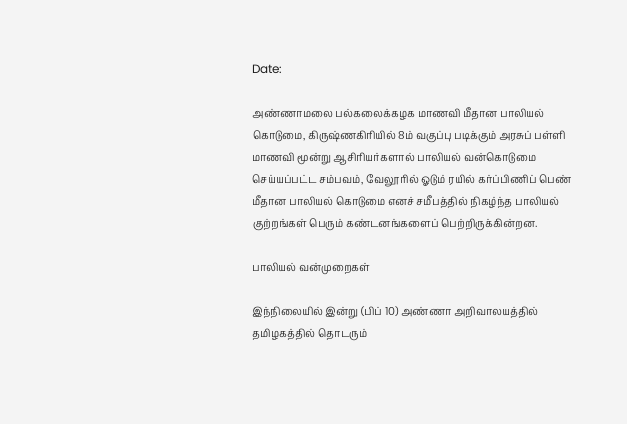Date:

அண்ணாமலை பல்கலைக்கழக மாணவி மீதான பாலியல் கொடுமை, கிருஷ்ணகிரியில் 8ம் வகுப்பு படிக்கும் அரசுப் பள்ளி மாணவி மூன்று ஆசிரியர்களால் பாலியல் வன்கொடுமை செய்யப்பட்ட சம்பவம், வேலூரில் ஓடும் ரயில் கர்ப்பிணிப் பெண் மீதான பாலியல் கொடுமை எனச் சமீபத்தில் நிகழ்ந்த பாலியல் குற்றங்கள் பெரும் கண்டனங்களைப் பெற்றிருக்கின்றன.

பாலியல் வன்முறைகள்

இந்நிலையில் இன்று (பிப் 10) அண்ணா அறிவாலயத்தில் தமிழகத்தில் தொடரும்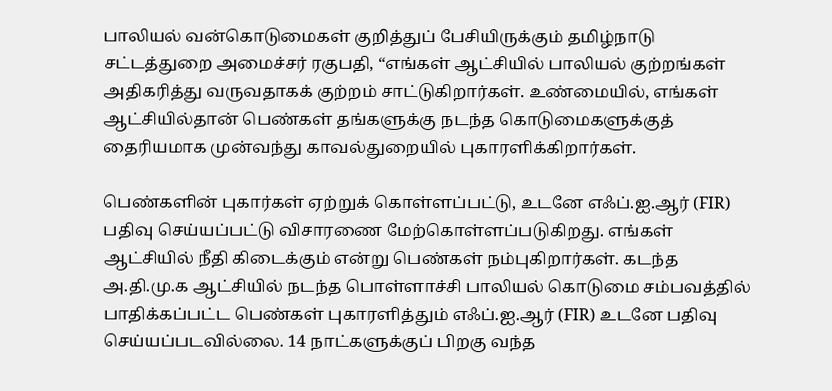பாலியல் வன்கொடுமைகள் குறித்துப் பேசியிருக்கும் தமிழ்நாடு சட்டத்துறை அமைச்சர் ரகுபதி, “எங்கள் ஆட்சியில் பாலியல் குற்றங்கள் அதிகரித்து வருவதாகக் குற்றம் சாட்டுகிறார்கள். உண்மையில், எங்கள் ஆட்சியில்தான் பெண்கள் தங்களுக்கு நடந்த கொடுமைகளுக்குத் தைரியமாக முன்வந்து காவல்துறையில் புகாரளிக்கிறார்கள்.

பெண்களின் புகார்கள் ஏற்றுக் கொள்ளப்பட்டு, உடனே எஃப்.ஐ.ஆர் (FIR) பதிவு செய்யப்பட்டு விசாரணை மேற்கொள்ளப்படுகிறது. எங்கள் ஆட்சியில் நீதி கிடைக்கும் என்று பெண்கள் நம்புகிறார்கள். கடந்த அ.தி.மு.க ஆட்சியில் நடந்த பொள்ளாச்சி பாலியல் கொடுமை சம்பவத்தில் பாதிக்கப்பட்ட பெண்கள் புகாரளித்தும் எஃப்.ஐ.ஆர் (FIR) உடனே பதிவு செய்யப்படவில்லை. 14 நாட்களுக்குப் பிறகு வந்த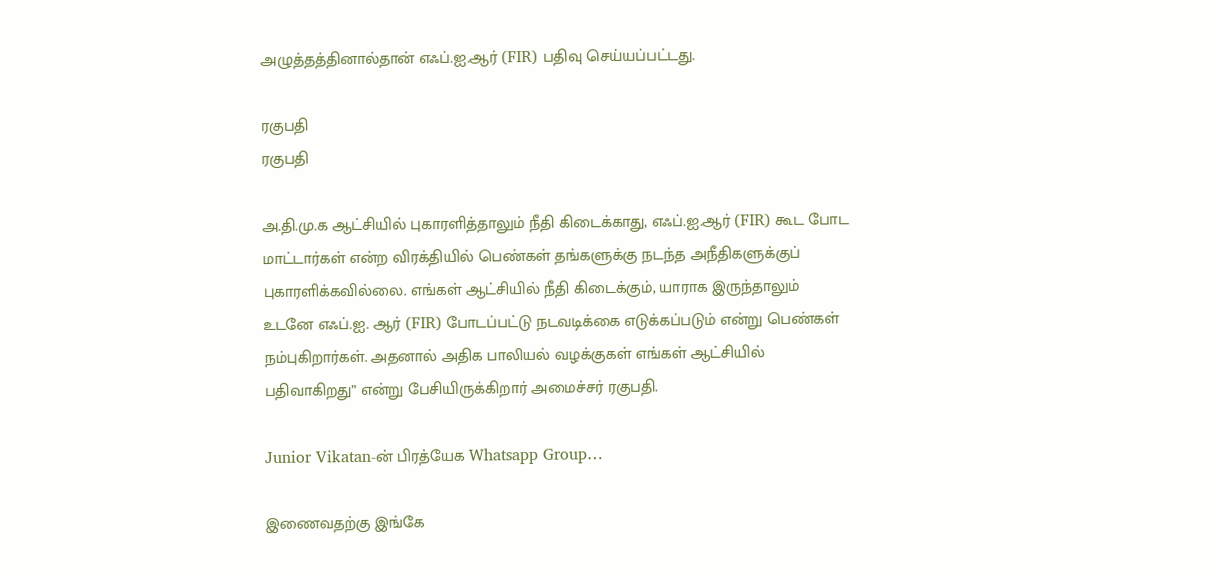அழுத்தத்தினால்தான் எஃப்.ஐ.ஆர் (FIR) பதிவு செய்யப்பட்டது.

ரகுபதி
ரகுபதி

அ.தி.மு.க ஆட்சியில் புகாரளித்தாலும் நீதி கிடைக்காது, எஃப்.ஐ.ஆர் (FIR) கூட போட மாட்டார்கள் என்ற விரக்தியில் பெண்கள் தங்களுக்கு நடந்த அநீதிகளுக்குப் புகாரளிக்கவில்லை. எங்கள் ஆட்சியில் நீதி கிடைக்கும், யாராக இருந்தாலும் உடனே எஃப்.ஐ. ஆர் (FIR) போடப்பட்டு நடவடிக்கை எடுக்கப்படும் என்று பெண்கள் நம்புகிறார்கள். அதனால் அதிக பாலியல் வழக்குகள் எங்கள் ஆட்சியில் பதிவாகிறது” என்று பேசியிருக்கிறார் அமைச்சர் ரகுபதி.

Junior Vikatan-ன் பிரத்யேக Whatsapp Group…

இணைவதற்கு இங்கே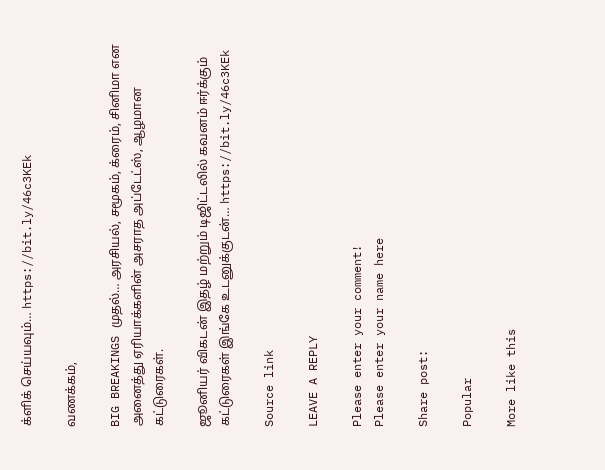க்ளிக் செய்யவும்… https://bit.ly/46c3KEk

வணக்கம்,

BIG BREAKINGS முதல்… அரசியல், சமூகம், க்ரைம், சினிமா என அனைத்து ஏரியாக்களின் அசராத அப்டேட்ஸ், ஆழமான கட்டுரைகள்.

ஜூனியர் விகடன் இதழ் மற்றும் டிஜிட்டலில் கவனம் ஈர்க்கும் கட்டுரைகள் இங்கே உடனுக்குடன்… https://bit.ly/46c3KEk

Source link

LEAVE A REPLY

Please enter your comment!
Please enter your name here

Share post:

Popular

More like this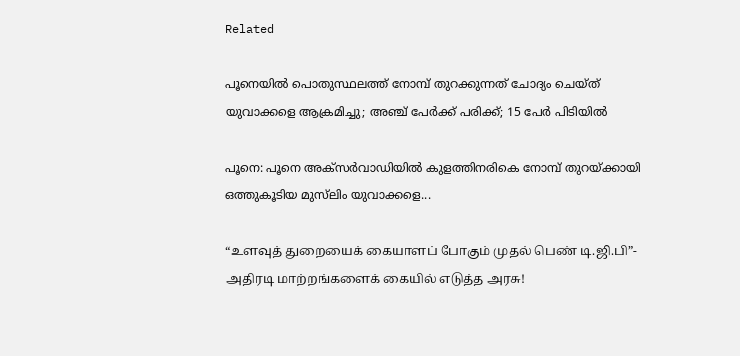Related

പൂനെയില്‍ പൊതുസ്ഥലത്ത് നോമ്പ് തുറക്കുന്നത് ചോദ്യം ചെയ്ത് യുവാക്കളെ ആക്രമിച്ചു; അഞ്ച് പേര്‍ക്ക് പരിക്ക്; 15 പേര്‍ പിടിയില്‍

പൂനെ: പൂനെ അക്‌സര്‍വാഡിയില്‍ കുളത്തിനരികെ നോമ്പ് തുറയ്ക്കായി ഒത്തുകൂടിയ മുസ്‌ലിം യുവാക്കളെ...

“உளவுத் துறையைக் கையாளப் போகும் முதல் பெண் டி.ஜி.பி”- அதிரடி மாற்றங்களைக் கையில் எடுத்த அரசு!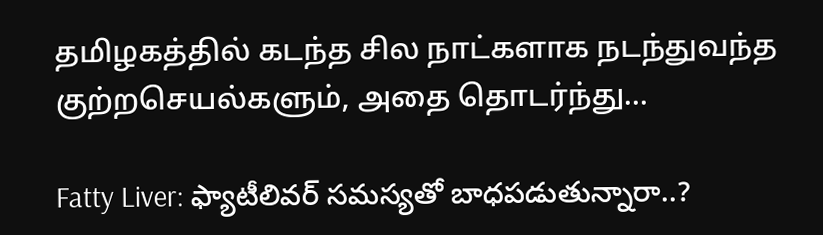தமிழகத்தில் கடந்த சில நாட்களாக நடந்துவந்த குற்றசெயல்களும், அதை தொடர்ந்து...

Fatty Liver: ఫ్యాటీలివర్ సమస్యతో బాధపడుతున్నారా..?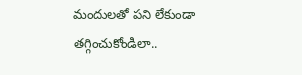మందులతో పని లేకుండా తగ్గించుకోండిలా..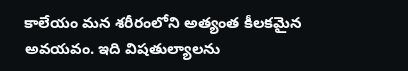కాలేయం మన శరీరంలోని అత్యంత కీలకమైన అవయవం. ఇది విషతుల్యాలను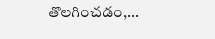తొలగించడం,...